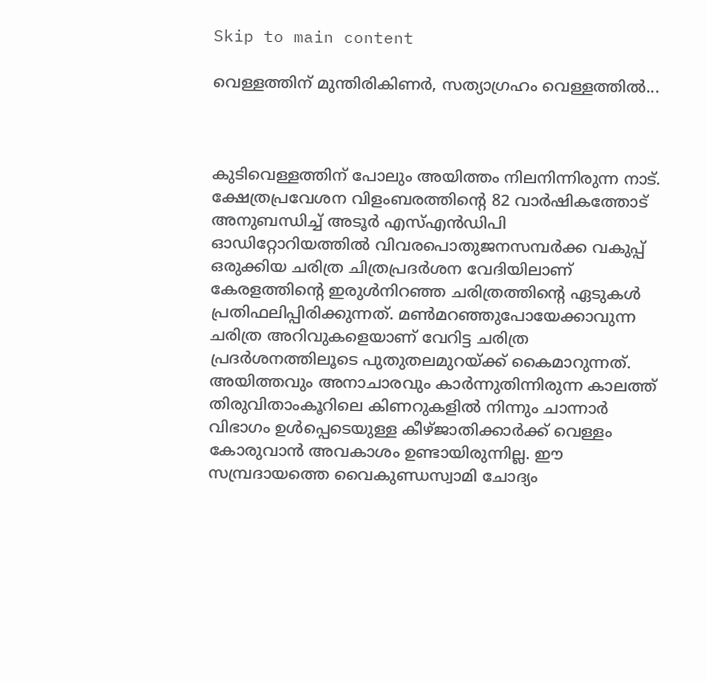Skip to main content

വെള്ളത്തിന് മുന്തിരികിണര്‍, സത്യാഗ്രഹം വെള്ളത്തില്‍...



കുടിവെള്ളത്തിന് പോലും അയിത്തം നിലനിന്നിരുന്ന നാട്. ക്ഷേത്രപ്രവേശന വിളംബരത്തിന്റെ 82 വാര്‍ഷികത്തോട് അനുബന്ധിച്ച് അടൂര്‍ എസ്എന്‍ഡിപി ഓഡിറ്റോറിയത്തില്‍ വിവരപൊതുജനസമ്പര്‍ക്ക വകുപ്പ് ഒരുക്കിയ ചരിത്ര ചിത്രപ്രദര്‍ശന വേദിയിലാണ് കേരളത്തിന്റെ ഇരുള്‍നിറഞ്ഞ ചരിത്രത്തിന്റെ ഏടുകള്‍ പ്രതിഫലിപ്പിരിക്കുന്നത്. മണ്‍മറഞ്ഞുപോയേക്കാവുന്ന ചരിത്ര അറിവുകളെയാണ് വേറിട്ട ചരിത്ര പ്രദര്‍ശനത്തിലൂടെ പുതുതലമുറയ്ക്ക് കൈമാറുന്നത്. അയിത്തവും അനാചാരവും കാര്‍ന്നുതിന്നിരുന്ന കാലത്ത് തിരുവിതാംകൂറിലെ കിണറുകളില്‍ നിന്നും ചാന്നാര്‍ വിഭാഗം ഉള്‍പ്പെടെയുള്ള കീഴ്ജാതിക്കാര്‍ക്ക് വെള്ളം കോരുവാന്‍ അവകാശം ഉണ്ടായിരുന്നില്ല. ഈ സമ്പ്രദായത്തെ വൈകുണ്ഡസ്വാമി ചോദ്യം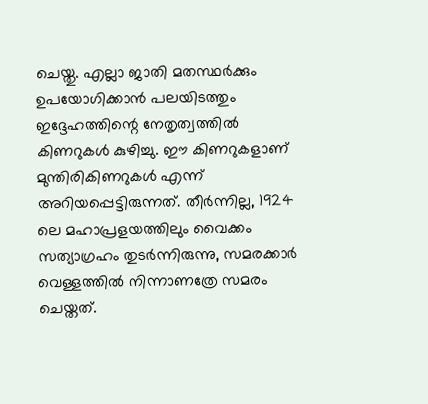ചെയ്തു. എല്ലാ ജാതി മതസ്ഥര്‍ക്കും ഉപയോഗിക്കാന്‍ പലയിടത്തും ഇദ്ദേഹത്തിന്റെ നേതൃത്വത്തില്‍ കിണറുകള്‍ കുഴിച്ചു. ഈ കിണറുകളാണ് മുന്തിരികിണറുകള്‍ എന്ന് അറിയപ്പെട്ടിരുന്നത്. തീര്‍ന്നില്ല, 1924 ലെ മഹാപ്രളയത്തിലും വൈക്കം സത്യാഗ്രഹം തുടര്‍ന്നിരുന്നു, സമരക്കാര്‍ വെള്ളത്തില്‍ നിന്നാണത്രേ സമരം ചെയ്തത്.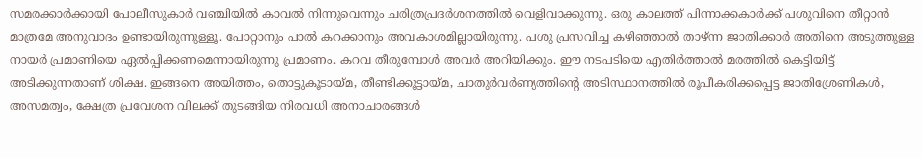സമരക്കാര്‍ക്കായി പോലീസുകാര്‍ വഞ്ചിയില്‍ കാവല്‍ നിന്നുവെന്നും ചരിത്രപ്രദര്‍ശനത്തില്‍ വെളിവാക്കുന്നു. ഒരു കാലത്ത് പിന്നാക്കകാര്‍ക്ക് പശുവിനെ തീറ്റാന്‍ മാത്രമേ അനുവാദം ഉണ്ടായിരുന്നുള്ളൂ. പോറ്റാനും പാല്‍ കറക്കാനും അവകാശമില്ലായിരുന്നു. പശു പ്രസവിച്ച കഴിഞ്ഞാല്‍ താഴ്ന്ന ജാതിക്കാര്‍ അതിനെ അടുത്തുള്ള നായര്‍ പ്രമാണിയെ ഏല്‍പ്പിക്കണമെന്നായിരുന്നു പ്രമാണം. കറവ തീരുമ്പോള്‍ അവര്‍ അറിയിക്കും. ഈ നടപടിയെ എതിര്‍ത്താല്‍ മരത്തില്‍ കെട്ടിയിട്ട് അടിക്കുന്നതാണ് ശിക്ഷ. ഇങ്ങനെ അയിത്തം, തൊട്ടുകൂടായ്മ, തീണ്ടിക്കൂട്ടായ്മ, ചാതുര്‍വര്‍ണ്യത്തിന്റെ അടിസ്ഥാനത്തില്‍ രൂപീകരിക്കപ്പെട്ട ജാതിശ്രേണികള്‍, അസമത്വം, ക്ഷേത്ര പ്രവേശന വിലക്ക് തുടങ്ങിയ നിരവധി അനാചാരങ്ങള്‍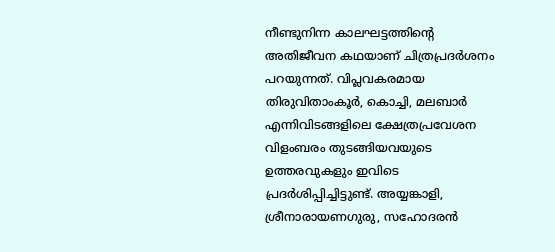നീണ്ടുനിന്ന കാലഘട്ടത്തിന്റെ അതിജീവന കഥയാണ് ചിത്രപ്രദര്‍ശനം പറയുന്നത്. വിപ്ലവകരമായ തിരുവിതാംകൂര്‍, കൊച്ചി, മലബാര്‍ എന്നിവിടങ്ങളിലെ ക്ഷേത്രപ്രവേശന വിളംബരം തുടങ്ങിയവയുടെ ഉത്തരവുകളും ഇവിടെ പ്രദര്‍ശിപ്പിച്ചിട്ടുണ്ട്. അയ്യങ്കാളി, ശ്രീനാരായണഗുരു, സഹോദരന്‍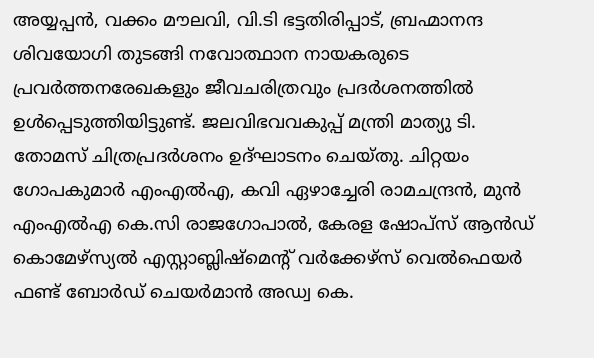അയ്യപ്പന്‍, വക്കം മൗലവി, വി.ടി ഭട്ടതിരിപ്പാട്, ബ്രഹ്മാനന്ദ ശിവയോഗി തുടങ്ങി നവോത്ഥാന നായകരുടെ പ്രവര്‍ത്തനരേഖകളും ജീവചരിത്രവും പ്രദര്‍ശനത്തില്‍ ഉള്‍പ്പെടുത്തിയിട്ടുണ്ട്. ജലവിഭവവകുപ്പ് മന്ത്രി മാത്യു ടി. തോമസ് ചിത്രപ്രദര്‍ശനം ഉദ്ഘാടനം ചെയ്തു. ചിറ്റയം ഗോപകുമാര്‍ എംഎല്‍എ, കവി ഏഴാച്ചേരി രാമചന്ദ്രന്‍, മുന്‍ എംഎല്‍എ കെ.സി രാജഗോപാല്‍, കേരള ഷോപ്‌സ് ആന്‍ഡ് കൊമേഴ്‌സ്യല്‍ എസ്റ്റാബ്ലിഷ്‌മെന്റ് വര്‍ക്കേഴ്‌സ് വെല്‍ഫെയര്‍ ഫണ്ട് ബോര്‍ഡ് ചെയര്‍മാന്‍ അഡ്വ കെ.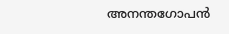അനന്തഗോപന്‍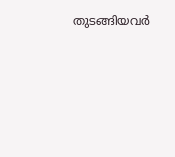തുടങ്ങിയവര്‍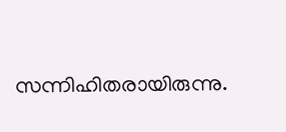സന്നിഹിതരായിരുന്നു.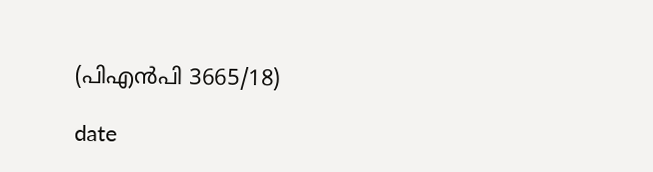(പിഎന്‍പി 3665/18)

date